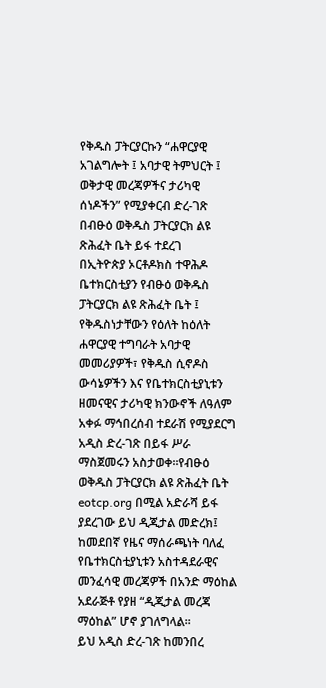የቅዱስ ፓትርያርኩን “ሐዋርያዊ አገልግሎት ፤ አባታዊ ትምህርት ፤ ወቅታዊ መረጃዎችና ታሪካዊ ሰነዶችን” የሚያቀርብ ድረ-ገጽ በብፁዕ ወቅዱስ ፓትርያርክ ልዩ ጽሕፈት ቤት ይፋ ተደረገ
በኢትዮጵያ ኦርቶዶክስ ተዋሕዶ ቤተክርስቲያን የብፁዕ ወቅዱስ ፓትርያርክ ልዩ ጽሕፈት ቤት ፤ የቅዱስነታቸውን የዕለት ከዕለት ሐዋርያዊ ተግባራት አባታዊ መመሪያዎች፣ የቅዱስ ሲኖዶስ ውሳኔዎችን እና የቤተክርስቲያኒቱን ዘመናዊና ታሪካዊ ክንውኖች ለዓለም አቀፉ ማኅበረሰብ ተደራሽ የሚያደርግ አዲስ ድረ-ገጽ በይፋ ሥራ ማስጀመሩን አስታወቀ።የብፁዕ ወቅዱስ ፓትርያርክ ልዩ ጽሕፈት ቤት eotcp.org በሚል አድራሻ ይፋ ያደረገው ይህ ዲጂታል መድረክ፤ ከመደበኛ የዜና ማሰራጫነት ባለፈ የቤተክርስቲያኒቱን አስተዳደራዊና መንፈሳዊ መረጃዎች በአንድ ማዕከል አደራጅቶ የያዘ “ዲጂታል መረጃ ማዕከል” ሆኖ ያገለግላል፡፡
ይህ አዲስ ድረ-ገጽ ከመንበረ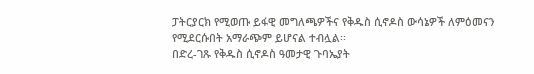ፓትርያርክ የሚወጡ ይፋዊ መግለጫዎችና የቅዱስ ሲኖዶስ ውሳኔዎች ለምዕመናን የሚደርሱበት አማራጭም ይሆናል ተብሏል፡፡
በድረ-ገጹ የቅዱስ ሲኖዶስ ዓመታዊ ጉባኤያት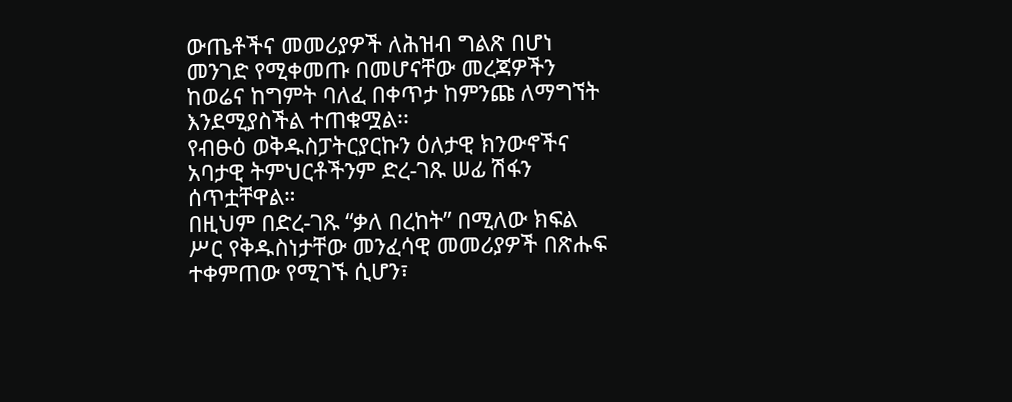ውጤቶችና መመሪያዎች ለሕዝብ ግልጽ በሆነ መንገድ የሚቀመጡ በመሆናቸው መረጃዎችን ከወሬና ከግምት ባለፈ በቀጥታ ከምንጩ ለማግኘት እንደሚያስችል ተጠቁሟል፡፡
የብፁዕ ወቅዱስፓትርያርኩን ዕለታዊ ክንውኖችና አባታዊ ትምህርቶችንም ድረ-ገጹ ሠፊ ሽፋን ሰጥቷቸዋል።
በዚህም በድረ-ገጹ “ቃለ በረከት” በሚለው ክፍል ሥር የቅዱስነታቸው መንፈሳዊ መመሪያዎች በጽሑፍ ተቀምጠው የሚገኙ ሲሆን፣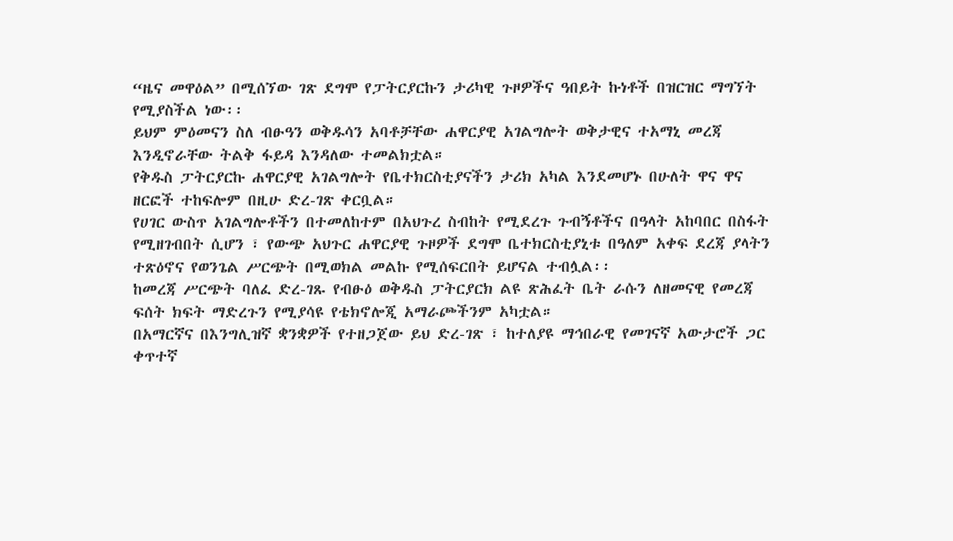“ዜና መዋዕል” በሚሰኘው ገጽ ደግሞ የፓትርያርኩን ታሪካዊ ጉዞዎችና ዓበይት ኩነቶች በዝርዝር ማግኘት የሚያስችል ነው፡፡
ይህም ምዕመናን ስለ ብፁዓን ወቅዱሳን አባቶቻቸው ሐዋርያዊ አገልግሎት ወቅታዊና ተአማኒ መረጃ እንዲኖራቸው ትልቅ ፋይዳ እንዳለው ተመልክቷል።
የቅዱስ ፓትርያርኩ ሐዋርያዊ አገልግሎት የቤተክርስቲያናችን ታሪክ አካል እንደመሆኑ በሁለት ዋና ዋና ዘርፎች ተከፍሎም በዚሁ ድረ-ገጽ ቀርቧል።
የሀገር ውስጥ አገልግሎቶችን በተመለከተም በአህጉረ ስብከት የሚደረጉ ጉብኝቶችና በዓላት አከባበር በስፋት የሚዘገብበት ሲሆን ፣ የውጭ አህጉር ሐዋርያዊ ጉዞዎች ደግሞ ቤተክርስቲያኒቱ በዓለም አቀፍ ደረጃ ያላትን ተጽዕኖና የወንጌል ሥርጭት በሚወክል መልኩ የሚሰፍርበት ይሆናል ተብሏል፡፡
ከመረጃ ሥርጭት ባለፈ ድረ-ገጹ የብፁዕ ወቅዱስ ፓትርያርክ ልዩ ጽሕፈት ቤት ራሱን ለዘመናዊ የመረጃ ፍሰት ክፍት ማድረጉን የሚያሳዩ የቴክኖሎጂ አማራጮችንም አካቷል።
በአማርኛና በእንግሊዝኛ ቋንቋዎች የተዘጋጀው ይህ ድረ-ገጽ ፣ ከተለያዩ ማኅበራዊ የመገናኛ አውታሮች ጋር ቀጥተኛ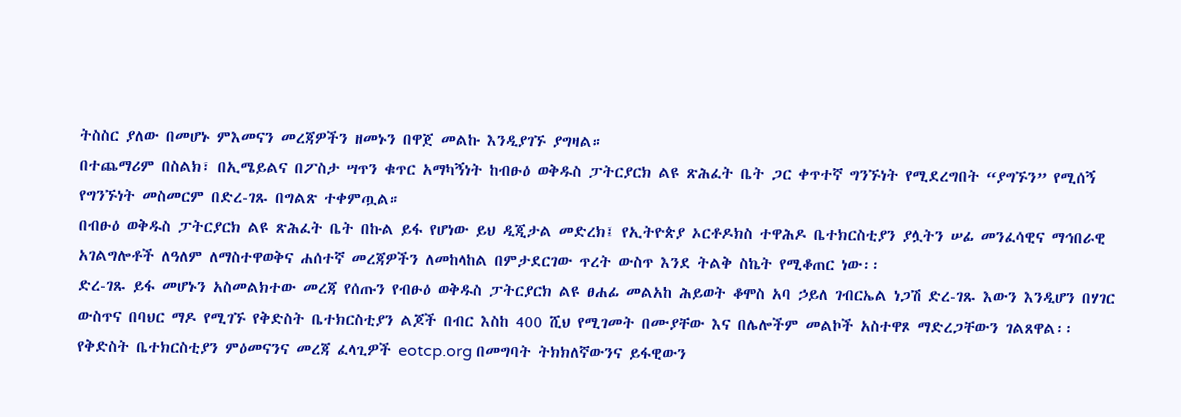ትስስር ያለው በመሆኑ ምእመናን መረጃዎችን ዘመኑን በዋጀ መልኩ እንዲያገኙ ያግዛል።
በተጨማሪም በስልክ፣ በኢሜይልና በፖስታ ሣጥን ቁጥር አማካኝነት ከብፁዕ ወቅዱስ ፓትርያርክ ልዩ ጽሕፈት ቤት ጋር ቀጥተኛ ግንኙነት የሚደረግበት “ያግኙን” የሚሰኝ የግንኙነት መስመርም በድረ-ገጹ በግልጽ ተቀምጧል።
በብፁዕ ወቅዱስ ፓትርያርክ ልዩ ጽሕፈት ቤት በኩል ይፋ የሆነው ይህ ዲጂታል መድረክ፤ የኢትዮጵያ ኦርቶዶክስ ተዋሕዶ ቤተክርስቲያን ያሏትን ሠፊ መንፈሳዊና ማኅበራዊ አገልግሎቶች ለዓለም ለማስተዋወቅና ሐሰተኛ መረጃዎችን ለመከላከል በምታደርገው ጥረት ውስጥ እንደ ትልቅ ስኬት የሚቆጠር ነው፡፡
ድረ-ገጹ ይፋ መሆኑን አስመልክተው መረጃ የሰጡን የብፁዕ ወቅዱስ ፓትርያርክ ልዩ ፀሐፊ መልአከ ሕይወት ቆሞስ አባ ኃይለ ገብርኤል ነጋሽ ድረ-ገጹ እውን እንዲሆን በሃገር ውስጥና በባህር ማዶ የሚገኙ የቅድስት ቤተክርስቲያን ልጆች በብር እስከ 400 ሺህ የሚገመት በሙያቸው እና በሌሎችም መልኮች አስተዋጾ ማድረጋቸውን ገልጸዋል፡፡
የቅድስት ቤተክርስቲያን ምዕመናንና መረጃ ፈላጊዎች eotcp.org በመግባት ትክክለኛውንና ይፋዊውን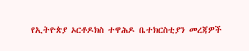የኢትዮጵያ ኦርቶዶክስ ተዋሕዶ ቤተክርስቲያን መረጃዎች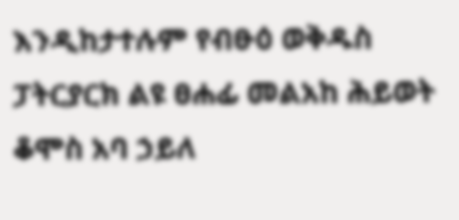እንዲከታተሉም የብፁዕ ወቅዱስ ፓትርያርክ ልዩ ፀሐፊ መልአከ ሕይወት ቆሞስ አባ ኃይለ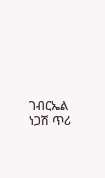ገብርኤል ነጋሽ ጥሪ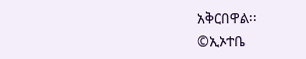አቅርበዋል፡፡
©ኢኦተቤ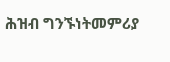ሕዝብ ግንኙነትመምሪያ